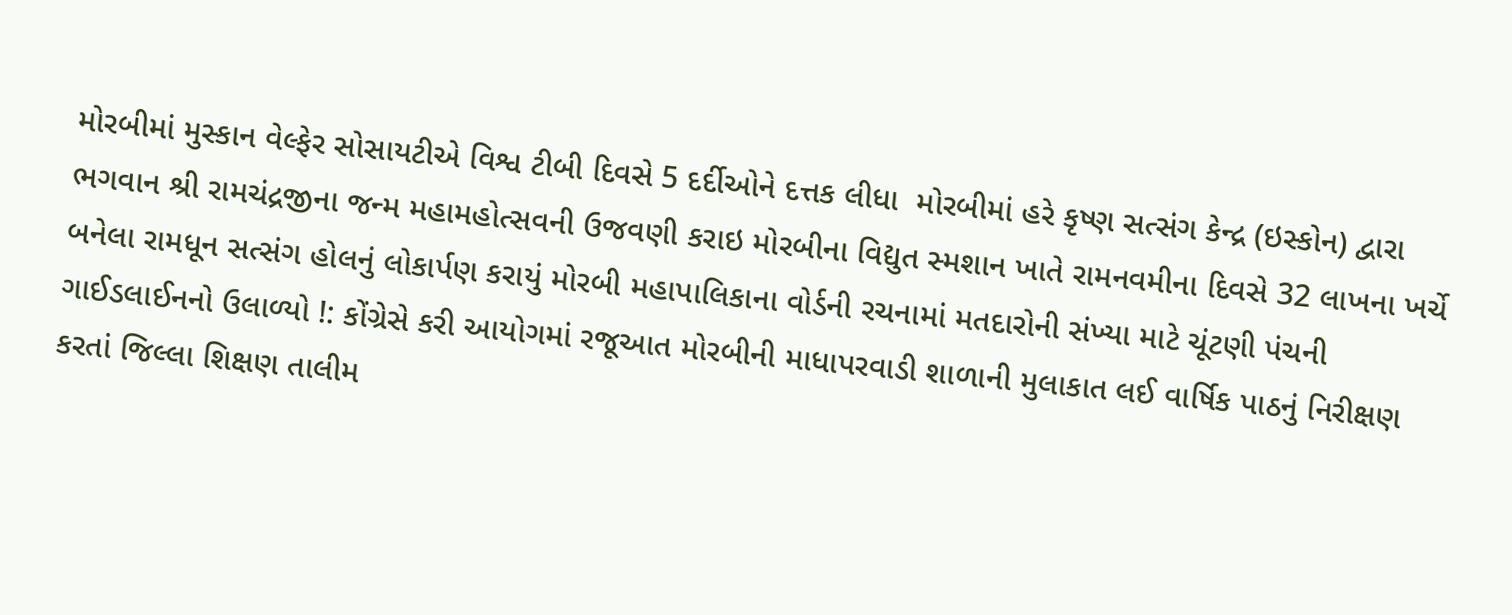મોરબીમાં મુસ્કાન વેલ્ફેર સોસાયટીએ વિશ્વ ટીબી દિવસે 5 દર્દીઓને દત્તક લીધા  મોરબીમાં હરે કૃષ્ણ સત્સંગ કેન્દ્ર (ઇસ્કોન) દ્વારા ભગવાન શ્રી રામચંદ્રજીના જન્મ મહામહોત્સવની ઉજવણી કરાઇ મોરબીના વિદ્યુત સ્મશાન ખાતે રામનવમીના દિવસે 32 લાખના ખર્ચે બનેલા રામધૂન સત્સંગ હોલનું લોકાર્પણ કરાયું મોરબી મહાપાલિકાના વોર્ડની રચનામાં મતદારોની સંખ્યા માટે ચૂંટણી પંચની ગાઈડલાઈનનો ઉલાળ્યો !: કોંગ્રેસે કરી આયોગમાં રજૂઆત મોરબીની માધાપરવાડી શાળાની મુલાકાત લઈ વાર્ષિક પાઠનું નિરીક્ષણ કરતાં જિલ્લા શિક્ષણ તાલીમ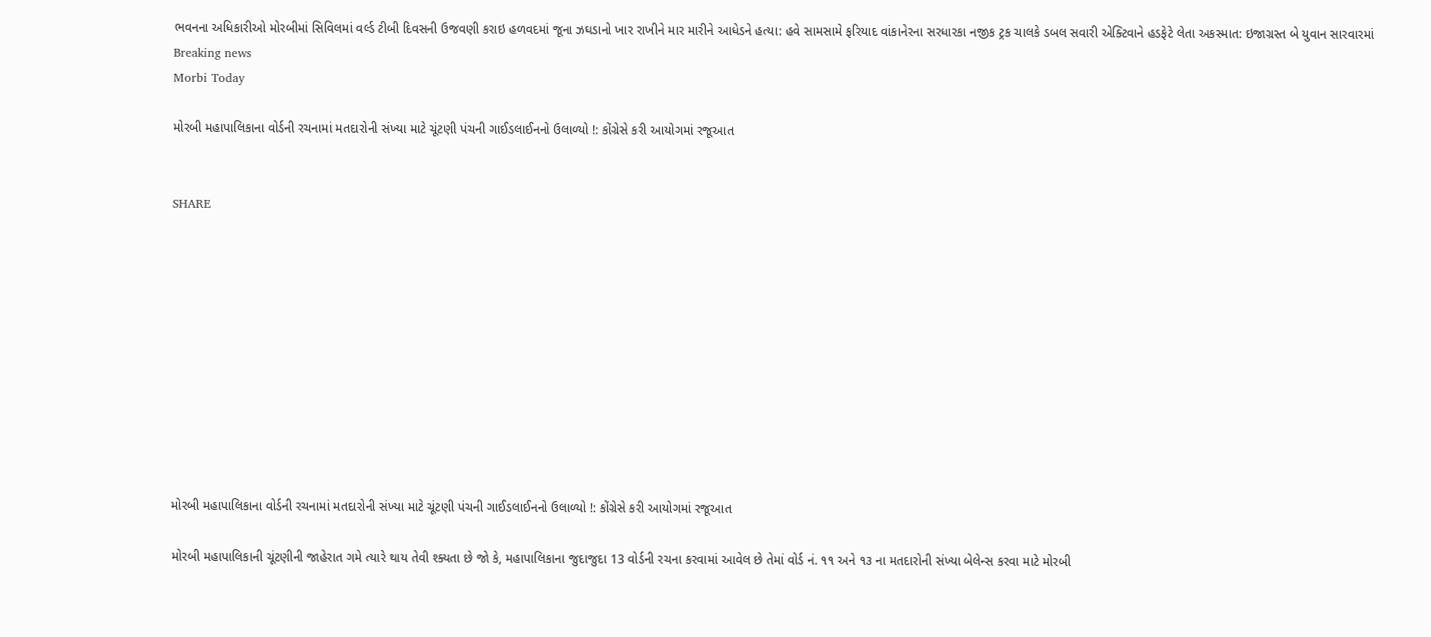ભવનના અધિકારીઓ મોરબીમાં સિવિલમાં વર્લ્ડ ટીબી દિવસની ઉજવણી કરાઇ હળવદમાં જૂના ઝઘડાનો ખાર રાખીને માર મારીને આધેડને હત્યા: હવે સામસામે ફરિયાદ વાંકાનેરના સરધારકા નજીક ટ્રક ચાલકે ડબલ સવારી એક્ટિવાને હડફેટે લેતા અકસ્માત: ઇજાગ્રસ્ત બે યુવાન સારવારમાં
Breaking news
Morbi Today

મોરબી મહાપાલિકાના વોર્ડની રચનામાં મતદારોની સંખ્યા માટે ચૂંટણી પંચની ગાઈડલાઈનનો ઉલાળ્યો !: કોંગ્રેસે કરી આયોગમાં રજૂઆત


SHARE











મોરબી મહાપાલિકાના વોર્ડની રચનામાં મતદારોની સંખ્યા માટે ચૂંટણી પંચની ગાઈડલાઈનનો ઉલાળ્યો !: કોંગ્રેસે કરી આયોગમાં રજૂઆત

મોરબી મહાપાલિકાની ચૂંટણીની જાહેરાત ગમે ત્યારે થાય તેવી શ્ક્યતા છે જો કે, મહાપાલિકાના જુદાજુદા 13 વોર્ડની રચના કરવામાં આવેલ છે તેમાં વોર્ડ નં. ૧૧ અને ૧૩ ના મતદારોની સંખ્યા બેલેન્સ કરવા માટે મોરબી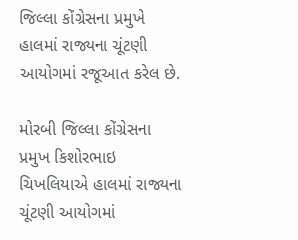જિલ્લા કોંગ્રેસના પ્રમુખે હાલમાં રાજ્યના ચૂંટણી આયોગમાં રજૂઆત કરેલ છે.

મોરબી જિલ્લા કોંગ્રેસના પ્રમુખ કિશોરભાઇ ચિખલિયાએ હાલમાં રાજ્યના ચૂંટણી આયોગમાં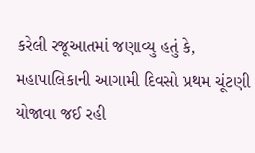કરેલી રજૂઆતમાં જણાવ્યુ હતું કે, મહાપાલિકાની આગામી દિવસો પ્રથમ ચૂંટણી યોજાવા જઈ રહી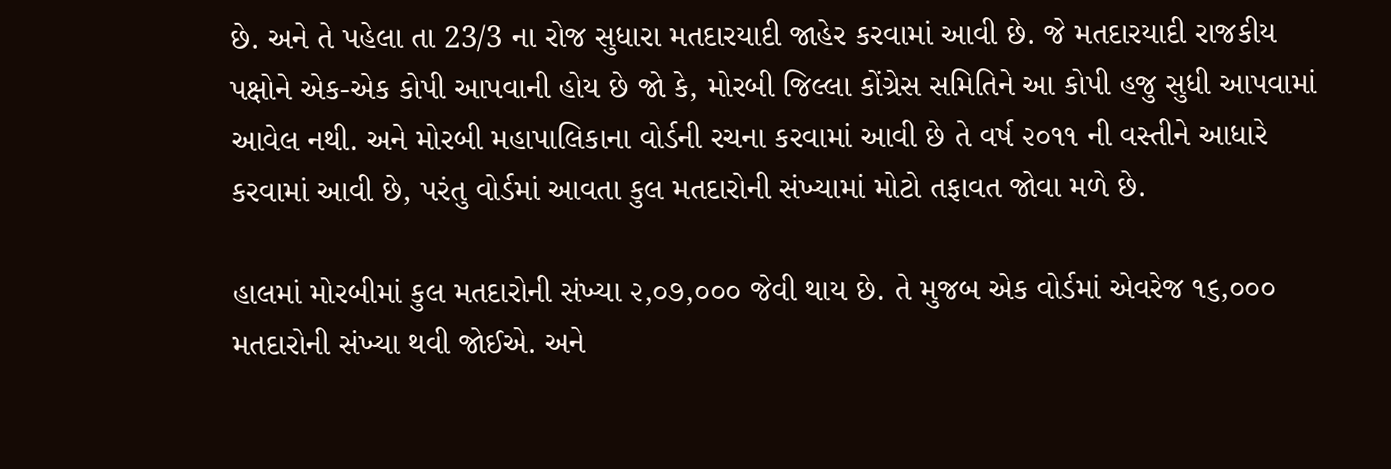છે. અને તે પહેલા તા 23/3 ના રોજ સુધારા મતદારયાદી જાહેર કરવામાં આવી છે. જે મતદારયાદી રાજકીય પક્ષોને એક-એક કોપી આપવાની હોય છે જો કે, મોરબી જિલ્લા કોંગ્રેસ સમિતિને આ કોપી હજુ સુધી આપવામાં આવેલ નથી. અને મોરબી મહાપાલિકાના વોર્ડની રચના કરવામાં આવી છે તે વર્ષ ૨૦૧૧ ની વસ્તીને આધારે કરવામાં આવી છે, પરંતુ વોર્ડમાં આવતા કુલ મતદારોની સંખ્યામાં મોટો તફાવત જોવા મળે છે.

હાલમાં મોરબીમાં કુલ મતદારોની સંખ્યા ૨,૦૭,૦૦૦ જેવી થાય છે. તે મુજબ એક વોર્ડમાં એવરેજ ૧૬,૦૦૦ મતદારોની સંખ્યા થવી જોઈએ. અને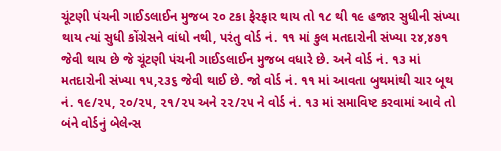ચૂંટણી પંચની ગાઈડલાઈન મુજબ ૨૦ ટકા ફેરફાર થાય તો ૧૮ થી ૧૯ હજાર સુધીની સંખ્યા થાય ત્યાં સુધી કોંગ્રેસને વાંધો નથી, પરંતુ વોર્ડ નં. ૧૧ માં કુલ મતદારોની સંખ્યા ૨૪,૪૭૧ જેવી થાય છે જે ચૂંટણી પંચની ગાઈડલાઈન મુજબ વધારે છે. અને વોર્ડ નં. ૧૩ માં મતદારોની સંખ્યા ૧૫,૨૩૬ જેવી થાઈ છે. જો વોર્ડ નં. ૧૧ માં આવતા બુથમાંથી ચાર બૂથ નં. ૧૯/૨૫, ૨૦/૨૫, ૨૧/૨૫ અને ૨૨/૨૫ ને વોર્ડ નં. ૧૩ માં સમાવિષ્ટ કરવામાં આવે તો બંને વોર્ડનું બેલેન્સ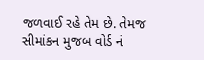જળવાઈ રહે તેમ છે. તેમજ સીમાંકન મુજબ વોર્ડ નં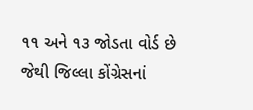૧૧ અને ૧૩ જોડતા વોર્ડ છે જેથી જિલ્લા કોંગ્રેસનાં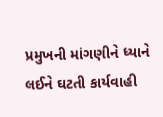પ્રમુખની માંગણીને ધ્યાને લઈને ઘટતી કાર્યવાહી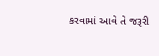કરવામાં આવે તે જરૂરી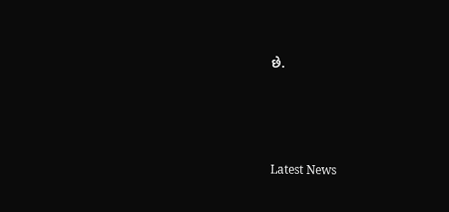છે.






Latest News